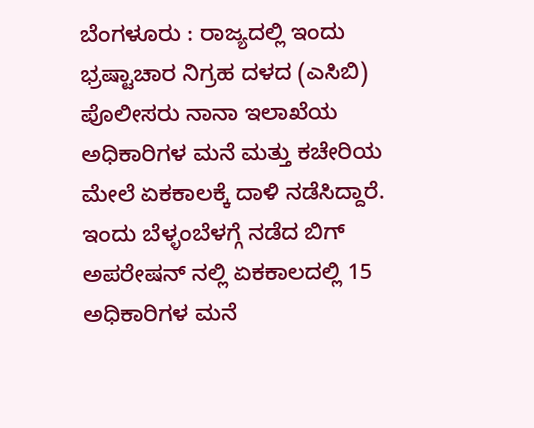ಬೆಂಗಳೂರು : ರಾಜ್ಯದಲ್ಲಿ ಇಂದು ಭ್ರಷ್ಟಾಚಾರ ನಿಗ್ರಹ ದಳದ (ಎಸಿಬಿ) ಪೊಲೀಸರು ನಾನಾ ಇಲಾಖೆಯ ಅಧಿಕಾರಿಗಳ ಮನೆ ಮತ್ತು ಕಚೇರಿಯ ಮೇಲೆ ಏಕಕಾಲಕ್ಕೆ ದಾಳಿ ನಡೆಸಿದ್ದಾರೆ.
ಇಂದು ಬೆಳ್ಳಂಬೆಳಗ್ಗೆ ನಡೆದ ಬಿಗ್ ಅಪರೇಷನ್ ನಲ್ಲಿ ಏಕಕಾಲದಲ್ಲಿ 15 ಅಧಿಕಾರಿಗಳ ಮನೆ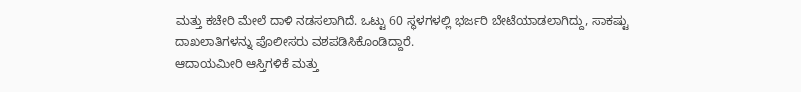ಮತ್ತು ಕಚೇರಿ ಮೇಲೆ ದಾಳಿ ನಡಸಲಾಗಿದೆ. ಒಟ್ಟು 60 ಸ್ಥಳಗಳಲ್ಲಿ ಭರ್ಜರಿ ಬೇಟೆಯಾಡಲಾಗಿದ್ದು, ಸಾಕಷ್ಟು ದಾಖಲಾತಿಗಳನ್ನು ಪೊಲೀಸರು ವಶಪಡಿಸಿಕೊಂಡಿದ್ದಾರೆ.
ಆದಾಯಮೀರಿ ಆಸ್ತಿಗಳಿಕೆ ಮತ್ತು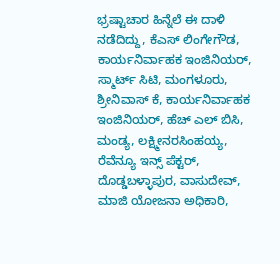ಭ್ರಷ್ಟಾಚಾರ ಹಿನ್ನೆಲೆ ಈ ದಾಳಿ ನಡೆದಿದ್ದು, ಕೆಎಸ್ ಲಿಂಗೇಗೌಡ, ಕಾರ್ಯನಿರ್ವಾಹಕ ಇಂಜಿನಿಯರ್, ಸ್ಮಾರ್ಟ್ ಸಿಟಿ, ಮಂಗಳೂರು, ಶ್ರೀನಿವಾಸ್ ಕೆ, ಕಾರ್ಯನಿರ್ವಾಹಕ ಇಂಜಿನಿಯರ್, ಹೆಚ್ ಎಲ್ ಬಿಸಿ, ಮಂಡ್ಯ, ಲಕ್ಷ್ಮೀನರಸಿಂಹಯ್ಯ, ರೆವೆನ್ಯೂ ಇನ್ಸ್ ಪೆಕ್ಟರ್, ದೊಡ್ಡಬಳ್ಳಾಪುರ, ವಾಸುದೇವ್, ಮಾಜಿ ಯೋಜನಾ ಅಧಿಕಾರಿ,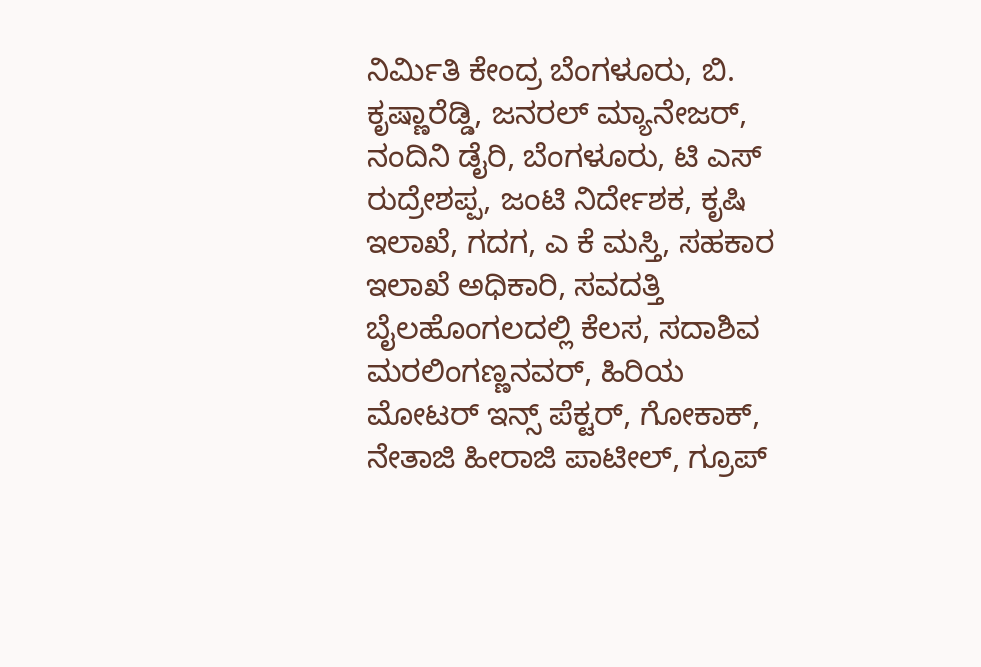ನಿರ್ಮಿತಿ ಕೇಂದ್ರ ಬೆಂಗಳೂರು, ಬಿ. ಕೃಷ್ಣಾರೆಡ್ಡಿ, ಜನರಲ್ ಮ್ಯಾನೇಜರ್, ನಂದಿನಿ ಡೈರಿ, ಬೆಂಗಳೂರು, ಟಿ ಎಸ್ ರುದ್ರೇಶಪ್ಪ, ಜಂಟಿ ನಿರ್ದೇಶಕ, ಕೃಷಿ ಇಲಾಖೆ, ಗದಗ, ಎ ಕೆ ಮಸ್ತಿ, ಸಹಕಾರ ಇಲಾಖೆ ಅಧಿಕಾರಿ, ಸವದತ್ತಿ ಬೈಲಹೊಂಗಲದಲ್ಲಿ ಕೆಲಸ, ಸದಾಶಿವ ಮರಲಿಂಗಣ್ಣನವರ್, ಹಿರಿಯ ಮೋಟರ್ ಇನ್ಸ್ ಪೆಕ್ಟರ್, ಗೋಕಾಕ್, ನೇತಾಜಿ ಹೀರಾಜಿ ಪಾಟೀಲ್, ಗ್ರೂಪ್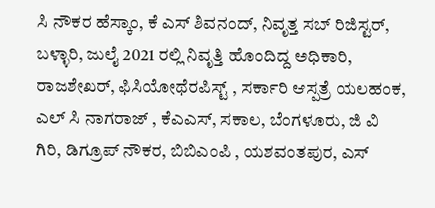ಸಿ ನೌಕರ ಹೆಸ್ಕಾಂ, ಕೆ ಎಸ್ ಶಿವನಂದ್, ನಿವೃತ್ತ ಸಬ್ ರಿಜಿಸ್ಟರ್, ಬಳ್ಳಾರಿ, ಜುಲೈ 2021 ರಲ್ಲಿ ನಿವೃತ್ತಿ ಹೊಂದಿದ್ದ ಅಧಿಕಾರಿ, ರಾಜಶೇಖರ್, ಫಿಸಿಯೋಥೆರಪಿಸ್ಟ್ , ಸರ್ಕಾರಿ ಆಸ್ಪತ್ರೆ ಯಲಹಂಕ, ಎಲ್ ಸಿ ನಾಗರಾಜ್ , ಕೆಎಎಸ್, ಸಕಾಲ, ಬೆಂಗಳೂರು, ಜಿ ವಿ ಗಿರಿ, ಡಿಗ್ರೂಪ್ ನೌಕರ, ಬಿಬಿಎಂಪಿ , ಯಶವಂತಪುರ, ಎಸ್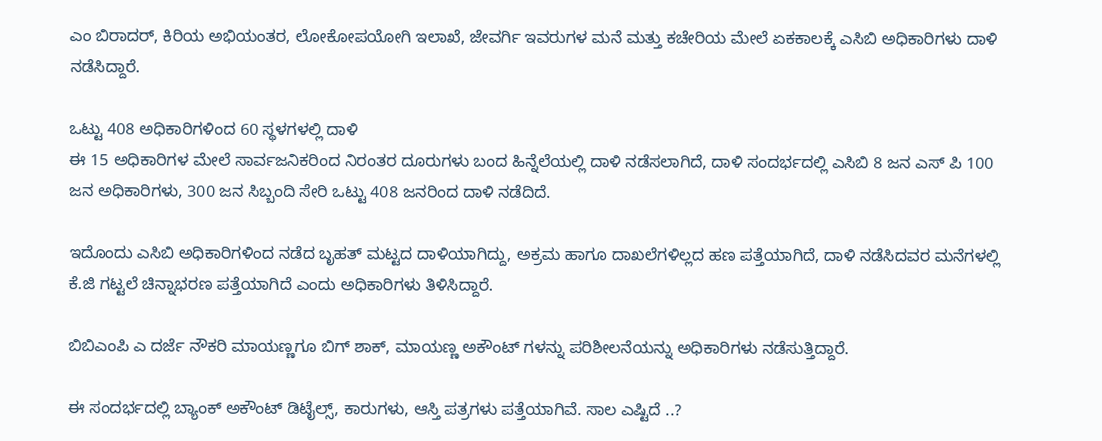ಎಂ ಬಿರಾದರ್, ಕಿರಿಯ ಅಭಿಯಂತರ, ಲೋಕೋಪಯೋಗಿ ಇಲಾಖೆ, ಜೇವರ್ಗಿ ಇವರುಗಳ ಮನೆ ಮತ್ತು ಕಚೇರಿಯ ಮೇಲೆ ಏಕಕಾಲಕ್ಕೆ ಎಸಿಬಿ ಅಧಿಕಾರಿಗಳು ದಾಳಿ ನಡೆಸಿದ್ದಾರೆ.

ಒಟ್ಟು 408 ಅಧಿಕಾರಿಗಳಿಂದ 60 ಸ್ಥಳಗಳಲ್ಲಿ ದಾಳಿ
ಈ 15 ಅಧಿಕಾರಿಗಳ ಮೇಲೆ ಸಾರ್ವಜನಿಕರಿಂದ ನಿರಂತರ ದೂರುಗಳು ಬಂದ ಹಿನ್ನೆಲೆಯಲ್ಲಿ ದಾಳಿ ನಡೆಸಲಾಗಿದೆ, ದಾಳಿ ಸಂದರ್ಭದಲ್ಲಿ ಎಸಿಬಿ 8 ಜನ ಎಸ್ ಪಿ 100 ಜನ ಅಧಿಕಾರಿಗಳು, 300 ಜನ ಸಿಬ್ಬಂದಿ ಸೇರಿ ಒಟ್ಟು 408 ಜನರಿಂದ ದಾಳಿ ನಡೆದಿದೆ.

ಇದೊಂದು ಎಸಿಬಿ ಅಧಿಕಾರಿಗಳಿಂದ ನಡೆದ ಬೃಹತ್ ಮಟ್ಟದ ದಾಳಿಯಾಗಿದ್ದು, ಅಕ್ರಮ ಹಾಗೂ ದಾಖಲೆಗಳಿಲ್ಲದ ಹಣ ಪತ್ತೆಯಾಗಿದೆ, ದಾಳಿ ನಡೆಸಿದವರ ಮನೆಗಳಲ್ಲಿ ಕೆ.ಜಿ ಗಟ್ಟಲೆ ಚಿನ್ನಾಭರಣ ಪತ್ತೆಯಾಗಿದೆ ಎಂದು ಅಧಿಕಾರಿಗಳು ತಿಳಿಸಿದ್ದಾರೆ.

ಬಿಬಿಎಂಪಿ ಎ ದರ್ಜೆ ನೌಕರಿ ಮಾಯಣ್ಣಗೂ ಬಿಗ್ ಶಾಕ್, ಮಾಯಣ್ಣ ಅಕೌಂಟ್ ಗಳನ್ನು ಪರಿಶೀಲನೆಯನ್ನು ಅಧಿಕಾರಿಗಳು ನಡೆಸುತ್ತಿದ್ದಾರೆ.

ಈ ಸಂದರ್ಭದಲ್ಲಿ ಬ್ಯಾಂಕ್ ಅಕೌಂಟ್ ಡಿಟೈಲ್ಸ್, ಕಾರುಗಳು, ಆಸ್ತಿ ಪತ್ರಗಳು ಪತ್ತೆಯಾಗಿವೆ. ಸಾಲ ಎಷ್ಟಿದೆ ..?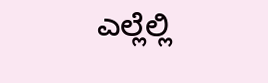ಎಲ್ಲೆಲ್ಲಿ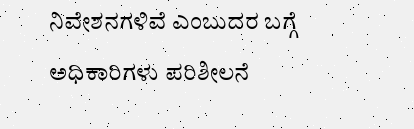ನಿವೇಶನಗಳಿವೆ ಎಂಬುದರ ಬಗ್ಗೆ ಅಧಿಕಾರಿಗಳು ಪರಿಶೀಲನೆ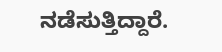ನಡೆಸುತ್ತಿದ್ದಾರೆ.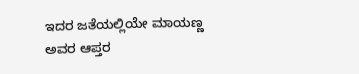ಇದರ ಜತೆಯಲ್ಲಿಯೇ ಮಾಯಣ್ಣ ಅವರ ಆಪ್ತರ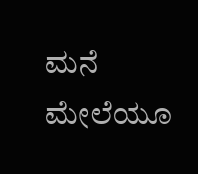ಮನೆ ಮೇಲೆಯೂ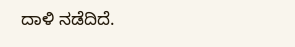ದಾಳಿ ನಡೆದಿದೆ.